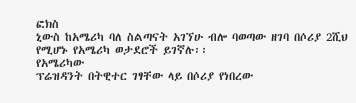ፎክስ
ኒውስ ከአሜሪካ ባለ ስልጣናት አገኘሁ ብሎ ባወጣው ዘገባ በሶሪያ 2ሺህ የሚሆኑ የአሜሪካ ወታደሮች ይገኛሉ፡፡
የአሜሪካው
ፕሬዝዳንት በትዊተር ገፃቸው ላይ በሶሪያ የነበረው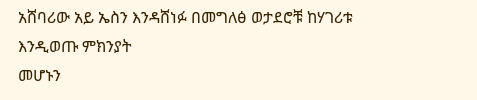አሸባሪው አይ ኤስን እንዳሸነፉ በመግለፅ ወታደሮቹ ከሃገሪቱ እንዲወጡ ምክንያት
መሆኑን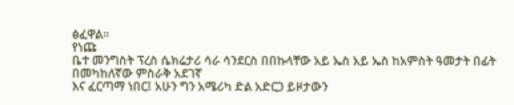ፅፈዋል፡፡
የነጩ
ቤተ መንግስት ፕረስ ሴክሬታሪ ሳራ ሳንደርስ በበኩላቸው አይ ኤስ አይ ኤስ ከአምስት ዓመታት በፊት በመካከለኛው ምስራቅ አደገኛ
እና ፈርጣማ ነበር፤ አሁን ግን አሜሪካ ድል አድርጋ ይዞታውን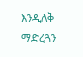እንዲለቅ ማድረጓን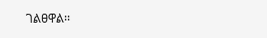ገልፀዋል፡፡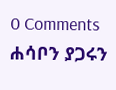0 Comments
ሐሳቦን ያጋሩን